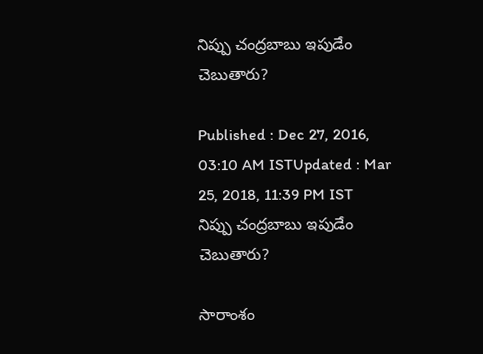నిప్పు చంద్రబాబు ఇపుడేం చెబుతారు?

Published : Dec 27, 2016, 03:10 AM ISTUpdated : Mar 25, 2018, 11:39 PM IST
నిప్పు చంద్రబాబు ఇపుడేం చెబుతారు?

సారాంశం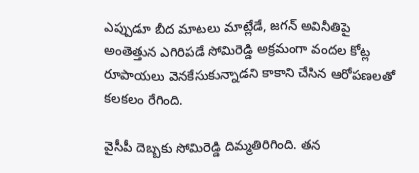ఎప్పుడూ బీద మాటలు మాట్లేడే, జగన్ అవినీతిపై అంతెత్తున ఎగిరిపడే సోమిరెడ్డి అక్రమంగా వందల కోట్ల రూపాయలు వెనకేసుకున్నాడని కాకాని చేసిన ఆరోపణలతో కలకలం రేగింది.

వైసీపీ దెబ్బకు సోమిరెడ్డి దిమ్మతిరిగింది. తన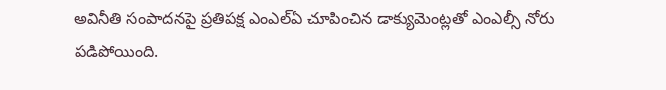అవినీతి సంపాదనపై ప్రతిపక్ష ఎంఎల్ఏ చూపించిన డాక్యుమెంట్లతో ఎంఎల్సీ నోరు పడిపోయింది.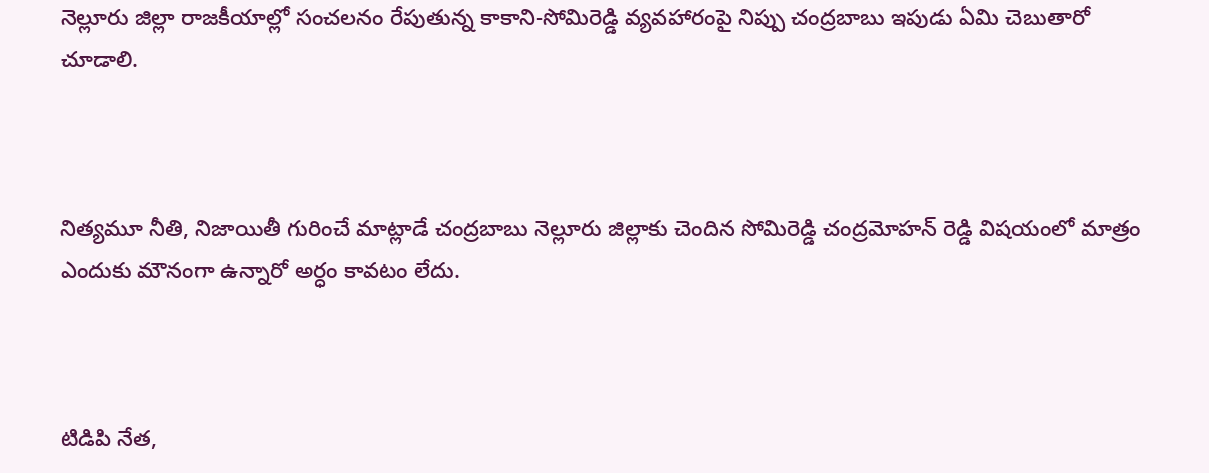నెల్లూరు జిల్లా రాజకీయాల్లో సంచలనం రేపుతున్న కాకాని-సోమిరెడ్డి వ్యవహారంపై నిప్పు చంద్రబాబు ఇపుడు ఏమి చెబుతారో చూడాలి.



నిత్యమూ నీతి, నిజాయితీ గురించే మాట్లాడే చంద్రబాబు నెల్లూరు జిల్లాకు చెందిన సోమిరెడ్డి చంద్రమోహన్ రెడ్డి విషయంలో మాత్రం ఎందుకు మౌనంగా ఉన్నారో అర్ధం కావటం లేదు.



టిడిపి నేత,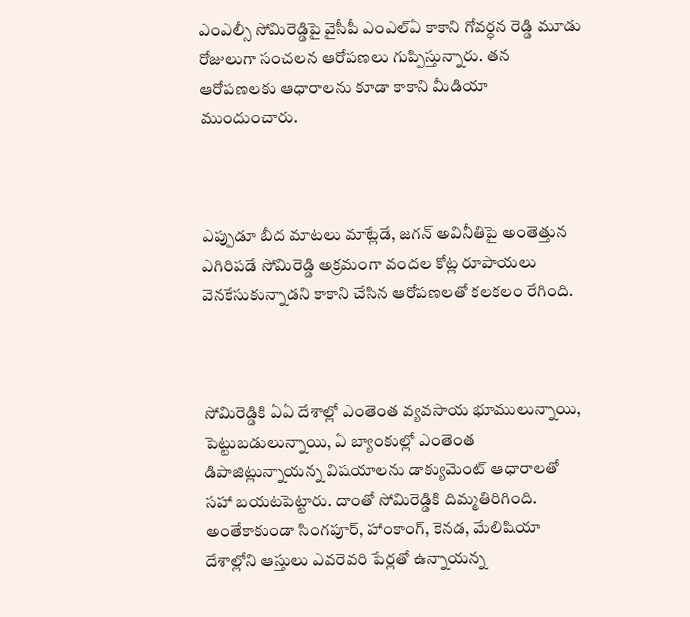ఎంఎల్సీ సోమిరెడ్డిపై వైసీపీ ఎంఎల్ఏ కాకాని గోవర్ధన రెడ్డి మూడు రోజులుగా సంచలన ఆరోపణలు గుప్పిస్తున్నారు. తన ఆరోపణలకు ఆధారాలను కూడా కాకాని మీడియా ముందుంచారు.



ఎప్పుడూ బీద మాటలు మాట్లేడే, జగన్ అవినీతిపై అంతెత్తున ఎగిరిపడే సోమిరెడ్డి అక్రమంగా వందల కోట్ల రూపాయలు వెనకేసుకున్నాడని కాకాని చేసిన ఆరోపణలతో కలకలం రేగింది.



సోమిరెడ్డికి ఏఏ దేశాల్లో ఎంతెంత వ్యవసాయ భూములున్నాయి, పెట్టుబడులున్నాయి, ఏ బ్యాంకుల్లో ఎంతెంత డిపాజిట్లున్నాయన్న విషయాలను డాక్యుమెంట్ ఆధారాలతో సహా బయటపెట్టారు. దాంతో సోమిరెడ్డికి దిమ్మతిరిగింది. అంతేకాకుండా సింగపూర్, హాంకాంగ్, కెనడ, మేలిషియా దేశాల్లోని ఆస్తులు ఎవరెవరి పేర్లతో ఉన్నాయన్న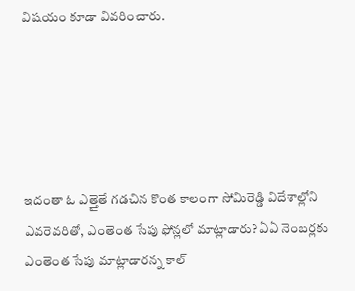విషయం కూడా వివరించారు.





ఇదంతా ఓ ఎత్తైతే గడచిన కొంత కాలంగా సోమిరెడ్డి విదేశాల్లోని ఎవరెవరితో, ఎంతెంత సేపు ఫోన్లలో మాట్లాడారు? ఏఏ నెంబర్లకు ఎంతెంత సేపు మాట్లాడారన్న కాల్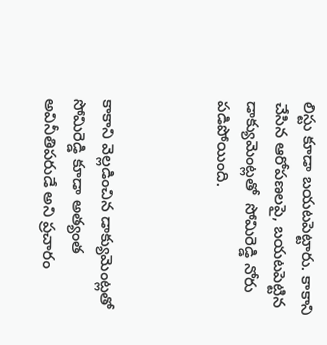లిస్టు కూడా బయటపెట్టారు. కాకాని చేసిన ఆరోపణలపై, బయటపెట్టిన డాక్యుమెంట్లతో  సోమిరెడ్డి నోరు పడిపోయింది.



కాకాని వెల్లడించిన డాక్యుమెంట్లతో సోమిరెడ్డి కూడా అత్యంత అవినీతిపరుడే అని ప్రచారం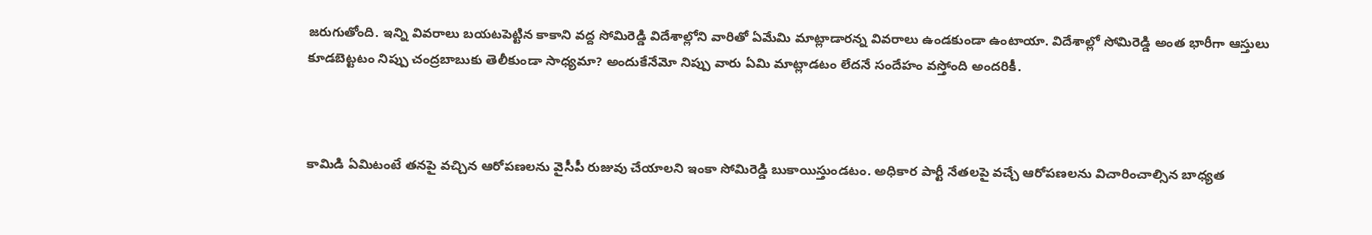జరుగుతోంది. ఇన్ని వివరాలు బయటపెట్టిన కాకాని వద్ద సోమిరెడ్డి విదేశాల్లోని వారితో ఏమేమి మాట్లాడారన్న వివరాలు ఉండకుండా ఉంటాయా. విదేశాల్లో సోమిరెడ్డి అంత భారీగా ఆస్తులు కూడబెట్టటం నిప్పు చంద్రబాబుకు తెలీకుండా సాధ్యమా? అందుకేనేమో నిప్పు వారు ఏమి మాట్లాడటం లేదనే సందేహం వస్తోంది అందరికీ.



కామిడి ఏమిటంటే తనపై వచ్చిన ఆరోపణలను వైసీపీ రుజువు చేయాలని ఇంకా సోమిరెడ్డి బుకాయిస్తుండటం. అధికార పార్టీ నేతలపై వచ్చే ఆరోపణలను విచారించాల్సిన బాధ్యత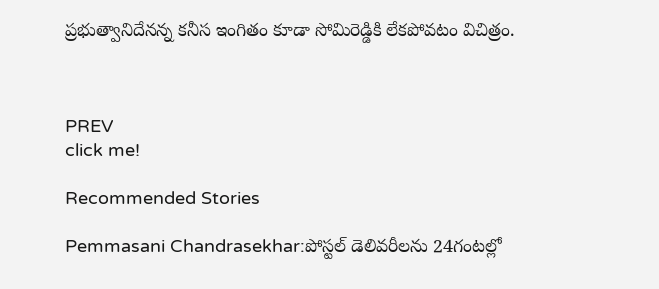ప్రభుత్వానిదేనన్న కనీస ఇంగితం కూడా సోమిరెడ్డికి లేకపోవటం విచిత్రం.



PREV
click me!

Recommended Stories

Pemmasani Chandrasekhar:పోస్టల్ డెలివరీలను 24గంటల్లో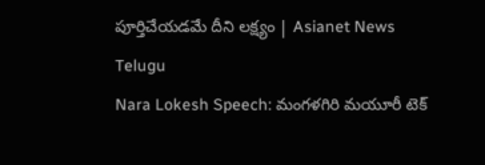పూర్తిచేయడమే దీని లక్ష్యం | Asianet News Telugu
Nara Lokesh Speech: మంగళగిరి మయూరీ టెక్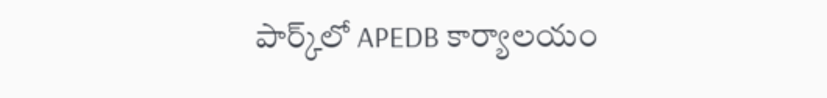పార్క్‌లో APEDB కార్యాలయం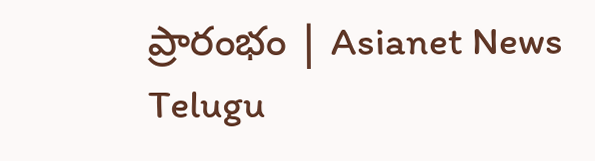ప్రారంభం | Asianet News Telugu